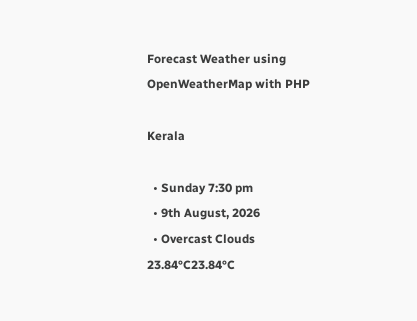Forecast Weather using OpenWeatherMap with PHP

Kerala

  • Sunday 7:30 pm
  • 9th August, 2026
  • Overcast Clouds
23.84°C23.84°C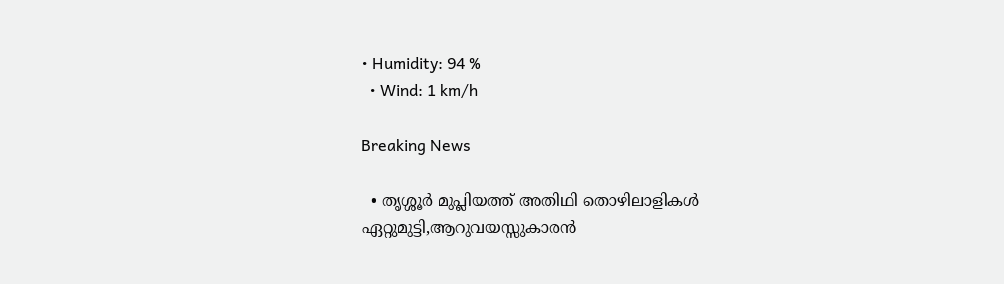• Humidity: 94 %
  • Wind: 1 km/h

Breaking News

  • തൃശ്ശൂർ മുപ്ലിയത്ത് അതിഥി തൊഴിലാളികൾ ഏറ്റുമുട്ടി,ആറുവയസ്സുകാരൻ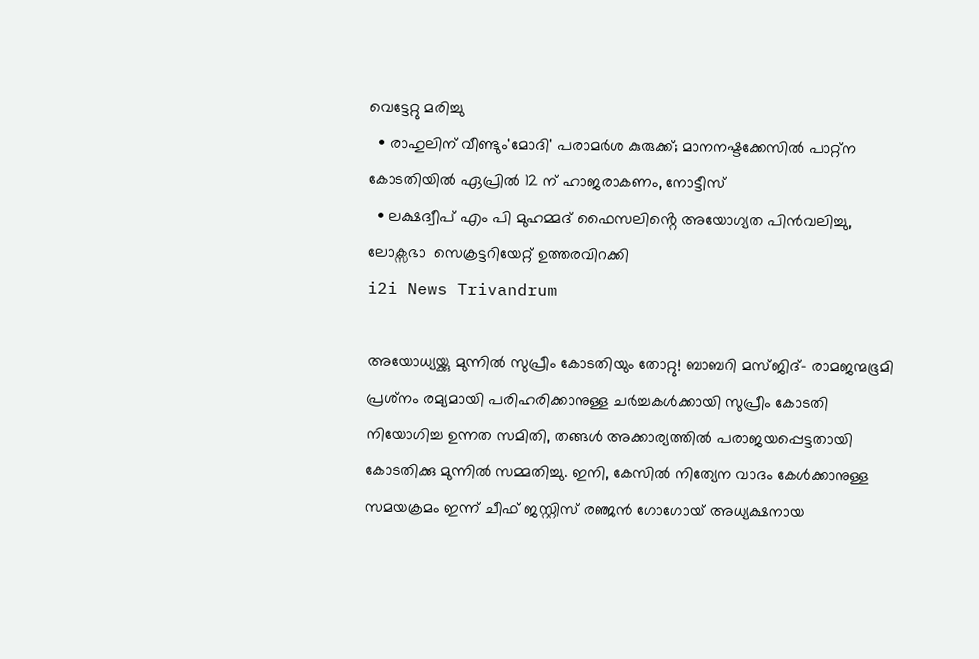വെട്ടേറ്റു മരിച്ചു
  • രാഹുലിന് വീണ്ടും'മോദി' പരാമര്‍ശ കുരുക്ക്; മാനനഷ്ടക്കേസിൽ പാറ്റ്ന കോടതിയിൽ ഏപ്രിൽ 12 ന് ഹാജരാകണം, നോട്ടീസ്
  • ലക്ഷദ്വീപ് എം പി മുഹമ്മദ് ഫൈസലിൻ്റെ അയോഗ്യത പിൻവലിച്ചു, ലോക്സഭാ  സെക്രട്ടറിയേറ്റ് ഉത്തരവിറക്കി
i2i News Trivandrum

അയോധ്യയ്ക്കു മുന്നില്‍ സുപ്രീം കോടതിയും തോറ്റു! ബാബറി മസ്ജിദ്- രാമജന്മഭൂമി പ്രശ്‌നം രമ്യമായി പരിഹരിക്കാനുള്ള ചര്‍ച്ചകള്‍ക്കായി സുപ്രീം കോടതി നിയോഗിച്ച ഉന്നത സമിതി, തങ്ങള്‍ അക്കാര്യത്തില്‍ പരാജയപ്പെട്ടതായി കോടതിക്കു മുന്നില്‍ സമ്മതിച്ചു. ഇനി, കേസില്‍ നിത്യേന വാദം കേള്‍ക്കാനുള്ള സമയക്രമം ഇന്ന് ചീഫ് ജസ്റ്റിസ് രഞ്ജന്‍ ഗോഗോയ് അധ്യക്ഷനായ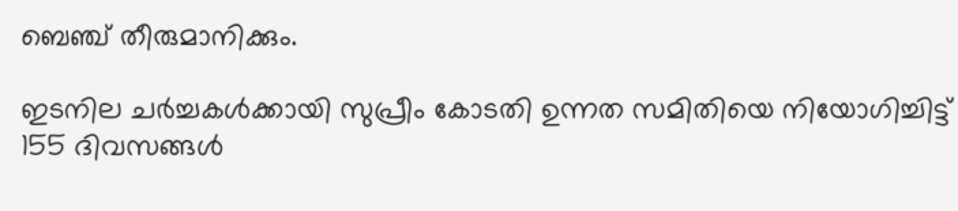ബെഞ്ച് തീരുമാനിക്കും.

ഇടനില ചര്‍ച്ചകള്‍ക്കായി സുപ്രീം കോടതി ഉന്നത സമിതിയെ നിയോഗിച്ചിട്ട് 155 ദിവസങ്ങള്‍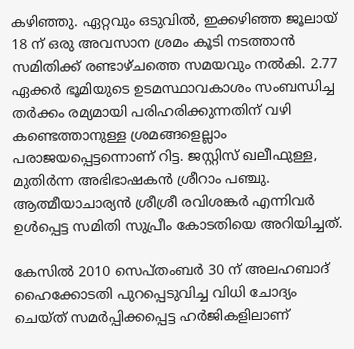കഴിഞ്ഞു. ഏറ്റവും ഒടുവില്‍, ഇക്കഴിഞ്ഞ ജൂലായ് 18 ന് ഒരു അവസാന ശ്രമം കൂടി നടത്താന്‍ സമിതിക്ക് രണ്ടാഴ്ചത്തെ സമയവും നല്‍കി. 2.77 ഏക്കര്‍ ഭൂമിയുടെ ഉടമസ്ഥാവകാശം സംബന്ധിച്ച തര്‍ക്കം രമ്യമായി പരിഹരിക്കുന്നതിന് വഴി കണ്ടെത്താനുള്ള ശ്രമങ്ങളെല്ലാം പരാജയപ്പെട്ടന്നൊണ് റിട്ട. ജസ്റ്റിസ് ഖലീഫുള്ള, മുതിര്‍ന്ന അഭിഭാഷകന്‍ ശ്രീറാം പഞ്ചു. ആത്മീയാചാര്യന്‍ ശ്രീശ്രീ രവിശങ്കര്‍ എന്നിവര്‍ ഉള്‍പ്പെട്ട സമിതി സുപ്രീം കോടതിയെ അറിയിച്ചത്.

കേസില്‍ 2010 സെപ്തംബര്‍ 30 ന് അലഹബാദ് ഹൈക്കോടതി പുറപ്പെടുവിച്ച വിധി ചോദ്യം ചെയ്ത് സമര്‍പ്പിക്കപ്പെട്ട ഹര്‍ജികളിലാണ്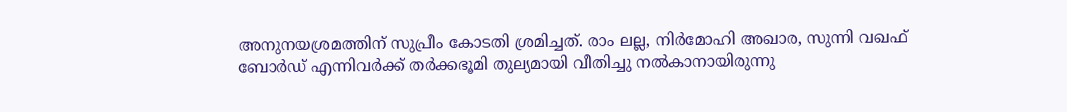അനുനയശ്രമത്തിന് സുപ്രീം കോടതി ശ്രമിച്ചത്. രാം ലല്ല, നിര്‍മോഹി അഖാര, സുന്നി വഖഫ് ബോര്‍ഡ് എന്നിവര്‍ക്ക് തര്‍ക്കഭൂമി തുല്യമായി വീതിച്ചു നല്‍കാനായിരുന്നു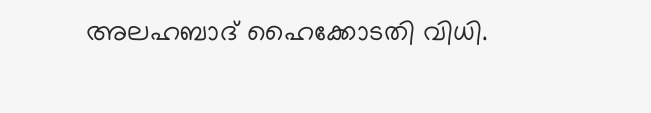അലഹബാദ് ഹൈക്കോടതി വിധി.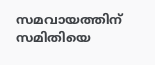സമവായത്തിന് സമിതിയെ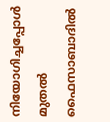നിയോഗിച്ചപ്പോള്‍ മുതല്‍ ഫൈസാബാദില്‍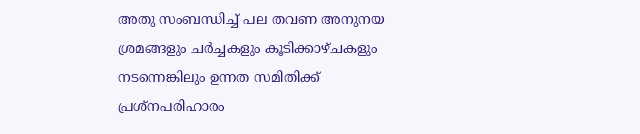അതു സംബന്ധിച്ച് പല തവണ അനുനയ ശ്രമങ്ങളും ചര്‍ച്ചകളും കൂടിക്കാഴ്ചകളും നടന്നെങ്കിലും ഉന്നത സമിതിക്ക് പ്രശ്‌നപരിഹാരം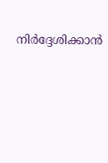നിര്‍ദ്ദേശിക്കാന്‍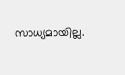സാധ്യമായില്ല.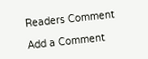Readers Comment

Add a Comment